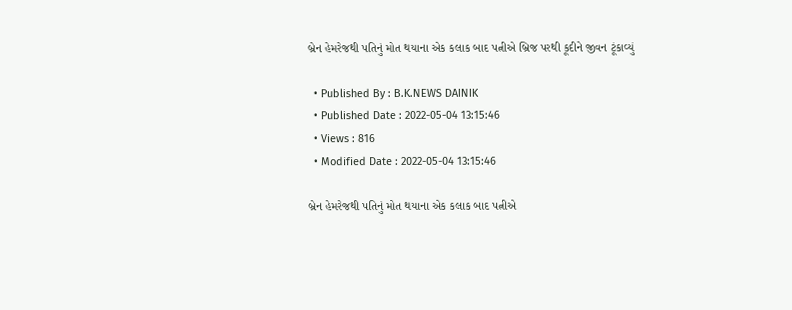બ્રેન હેમરેજથી પતિનું મોત થયાના એક કલાક બાદ પત્નીએ બ્રિજ પરથી કૂદીને જીવન ટૂંકાવ્યું

  • Published By : B.K.NEWS DAINIK
  • Published Date : 2022-05-04 13:15:46
  • Views : 816
  • Modified Date : 2022-05-04 13:15:46

બ્રેન હેમરેજથી પતિનું મોત થયાના એક કલાક બાદ પત્નીએ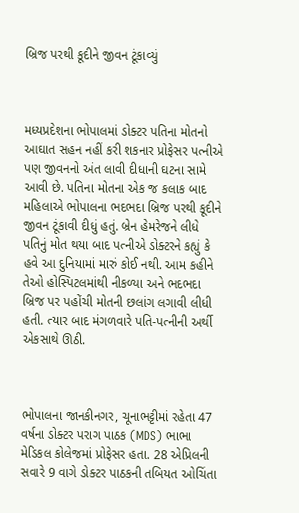બ્રિજ પરથી કૂદીને જીવન ટૂંકાવ્યું



મધ્યપ્રદેશના ભોપાલમાં ડોક્ટર પતિના મોતનો આઘાત સહન નહીં કરી શકનાર પ્રોફેસર પત્નીએ પણ જીવનનો અંત લાવી દીધાની ઘટના સામે આવી છે. પતિના મોતના એક જ કલાક બાદ મહિલાએ ભોપાલના ભદભદા બ્રિજ પરથી કૂદીને જીવન ટૂંકાવી દીધું હતું. બ્રેન હેમરેજને લીધે પતિનું મોત થયા બાદ પત્નીએ ડોક્ટરને કહ્યું કે હવે આ દુનિયામાં મારું કોઈ નથી. આમ કહીને તેઓ હોસ્પિટલમાંથી નીકળ્યા અને ભદભદા બ્રિજ પર પહોંચી મોતની છલાંગ લગાવી લીધી હતી. ત્યાર બાદ મંગળવારે પતિ-પત્નીની અર્થી એકસાથે ઊઠી.



ભોપાલના જાનકીનગર, ચૂનાભટ્ટીમાં રહેતા 47 વર્ષના ડોક્ટર પરાગ પાઠક (MDS) ભાભા મેડિકલ કોલેજમાં પ્રોફેસર હતા. 28 એપ્રિલની સવારે 9 વાગે ડોક્ટર પાઠકની તબિયત ઓચિંતા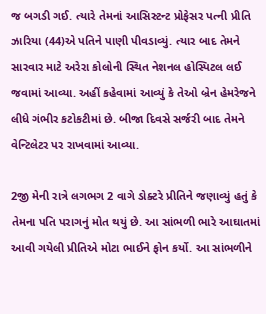જ બગડી ગઈ. ત્યારે તેમનાં આસિસ્ટન્ટ પ્રોફેસર પત્ની પ્રીતિ ઝારિયા (44)એ પતિને પાણી પીવડાવ્યું. ત્યાર બાદ તેમને સારવાર માટે અરેરા કોલોની સ્થિત નેશનલ હોસ્પિટલ લઈ જવામાં આવ્યા. અહીં કહેવામાં આવ્યું કે તેઓ બ્રેન હેમરેજને લીધે ગંભીર કટોકટીમાં છે. બીજા દિવસે સર્જરી બાદ તેમને વેન્ટિલેટર પર રાખવામાં આવ્યા.

2જી મેની રાત્રે લગભગ 2 વાગે ડોક્ટરે પ્રીતિને જણાવ્યું હતું કે તેમના પતિ પરાગનું મોત થયું છે. આ સાંભળી ભારે આઘાતમાં આવી ગયેલી પ્રીતિએ મોટા ભાઈને ફોન કર્યો. આ સાંભળીને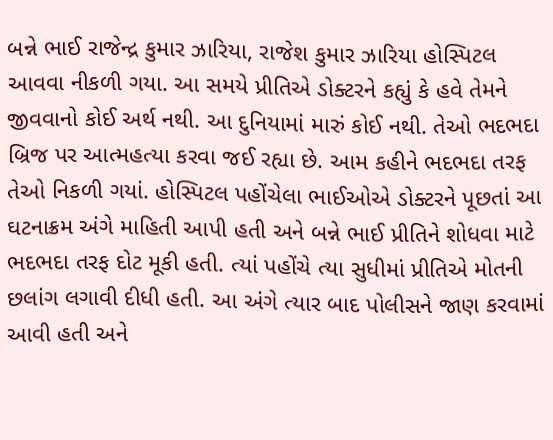બન્ને ભાઈ રાજેન્દ્ર કુમાર ઝારિયા, રાજેશ કુમાર ઝારિયા હોસ્પિટલ આવવા નીકળી ગયા. આ સમયે પ્રીતિએ ડોક્ટરને કહ્યું કે હવે તેમને જીવવાનો કોઈ અર્થ નથી. આ દુનિયામાં મારું કોઈ નથી. તેઓ ભદભદા બ્રિજ પર આત્મહત્યા કરવા જઈ રહ્યા છે. આમ કહીને ભદભદા તરફ તેઓ નિકળી ગયાં. હોસ્પિટલ પહોંચેલા ભાઈઓએ ડોક્ટરને પૂછતાં આ ઘટનાક્રમ અંગે માહિતી આપી હતી અને બન્ને ભાઈ પ્રીતિને શોધવા માટે ભદભદા તરફ દોટ મૂકી હતી. ત્યાં પહોંચે ત્યા સુધીમાં પ્રીતિએ મોતની છલાંગ લગાવી દીધી હતી. આ અંગે ત્યાર બાદ પોલીસને જાણ કરવામાં આવી હતી અને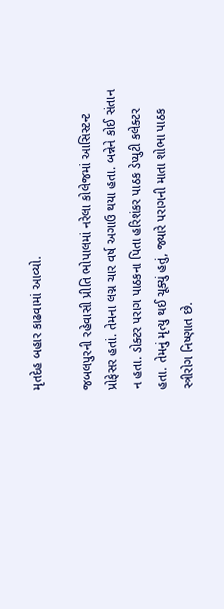મૃતદેહ બહાર કાઢવામાં આવ્યો.

જબલપુરની રહેવાસી પ્રીતિ ભોપાલમાં નરેલા કોલેજમાં આસિસ્ટન્ટ પ્રોફેસર હતાં. તેમના લગ્ન ચાર વર્ષ અગાઉ થયા હતા. બન્નેને કોઈ સંતાન ન હતા. ડોક્ટર પરાગ પાઠકના પિતા હરિશંકર પાઠક ડેપ્યુટી કલેક્ટર હતા. તેમનું મૃત્યુ થઈ ચૂક્યું હતું, જ્યારે પરાગની માતા શોભા પાઠક સ્ત્રીરોગ નિષ્ણાત છે.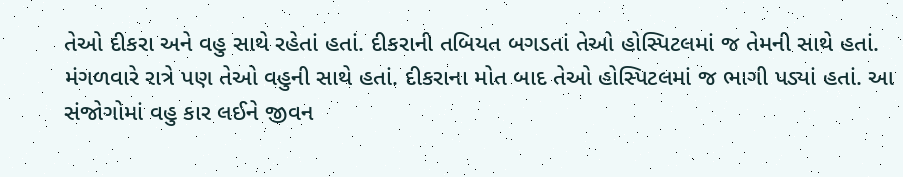તેઓ દીકરા અને વહુ સાથે રહેતાં હતાં. દીકરાની તબિયત બગડતાં તેઓ હોસ્પિટલમાં જ તેમની સાથે હતાં. મંગળવારે રાત્રે પણ તેઓ વહુની સાથે હતાં. દીકરાના મોત બાદ તેઓ હોસ્પિટલમાં જ ભાગી પડ્યાં હતાં. આ સંજોગોમાં વહુ કાર લઈને જીવન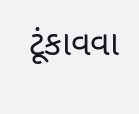ટૂંકાવવા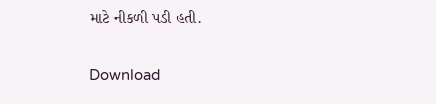માટે નીકળી પડી હતી.

Download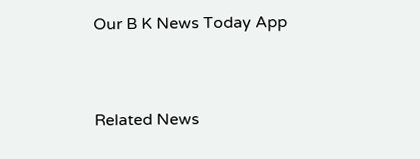Our B K News Today App



Related News